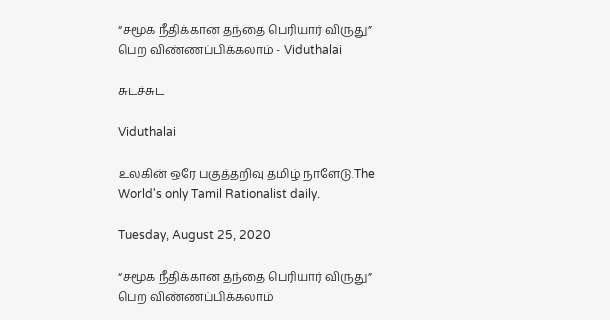“சமூக நீதிக்கான தந்தை பெரியார் விருது” பெற விண்ணப்பிக்கலாம் - Viduthalai

சுடச்சுட

Viduthalai

உலகின் ஒரே பகுத்தறிவு தமிழ் நாளேடு.The World's only Tamil Rationalist daily.

Tuesday, August 25, 2020

“சமூக நீதிக்கான தந்தை பெரியார் விருது” பெற விண்ணப்பிக்கலாம்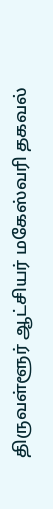திருவள்ளூர் ஆட்சியர் மகேஸ்வரி தகவல்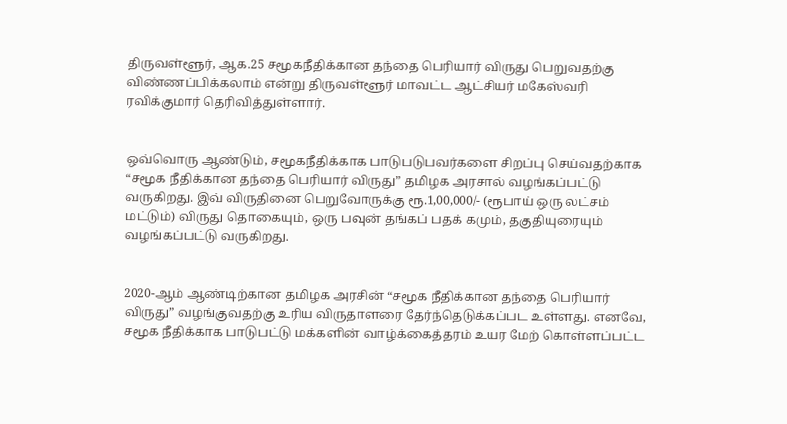திருவள்ளூர், ஆக.25 சமூகநீதிக்கான தந்தை பெரியார் விருது பெறுவதற்கு விண்ணப்பிக்கலாம் என்று திருவள்ளூர் மாவட்ட ஆட்சியர் மகேஸ்வரி ரவிக்குமார் தெரிவித்துள்ளார்.


ஒவ்வொரு ஆண்டும், சமூகநீதிக்காக பாடுபடுபவர்களை சிறப்பு செய்வதற்காக “சமூக நீதிக்கான தந்தை பெரியார் விருது” தமிழக அரசால் வழங்கப்பட்டு வருகிறது. இவ் விருதினை பெறுவோருக்கு ரூ.1,00,000/- (ரூபாய் ஒரு லட்சம் மட்டும்) விருது தொகையும், ஒரு பவுன் தங்கப் பதக் கமும், தகுதியுரையும் வழங்கப்பட்டு வருகிறது.


2020-ஆம் ஆண்டிற்கான தமிழக அரசின் “சமூக நீதிக்கான தந்தை பெரியார் விருது” வழங்குவதற்கு உரிய விருதாளரை தேர்ந்தெடுக்கப்பட உள்ளது. எனவே, சமூக நீதிக்காக பாடுபட்டு மக்களின் வாழ்க்கைத்தரம் உயர மேற் கொள்ளப்பட்ட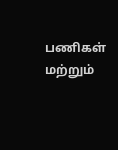பணிகள் மற்றும்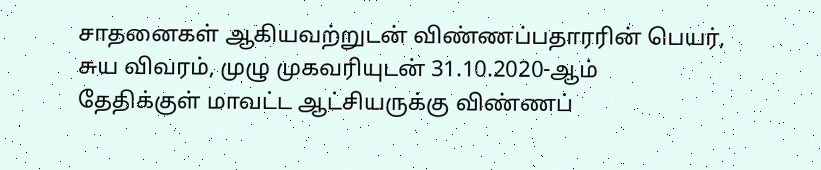சாதனைகள் ஆகியவற்றுடன் விண்ணப்பதாரரின் பெயர், சுய விவரம், முழு முகவரியுடன் 31.10.2020-ஆம் தேதிக்குள் மாவட்ட ஆட்சியருக்கு விண்ணப்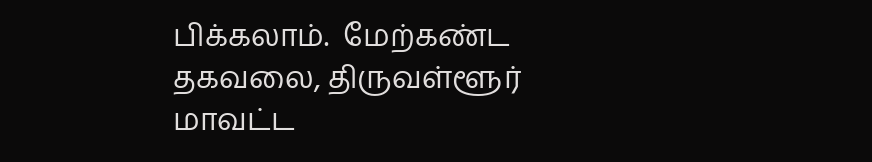பிக்கலாம்.  மேற்கண்ட தகவலை, திருவள்ளூர்  மாவட்ட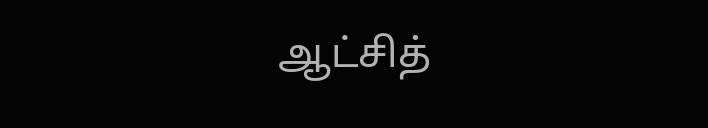ஆட்சித்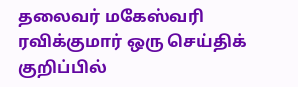தலைவர் மகேஸ்வரி ரவிக்குமார் ஒரு செய்திக் குறிப்பில்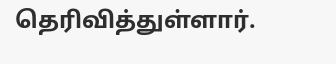தெரிவித்துள்ளார்.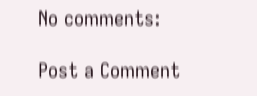No comments:

Post a Comment